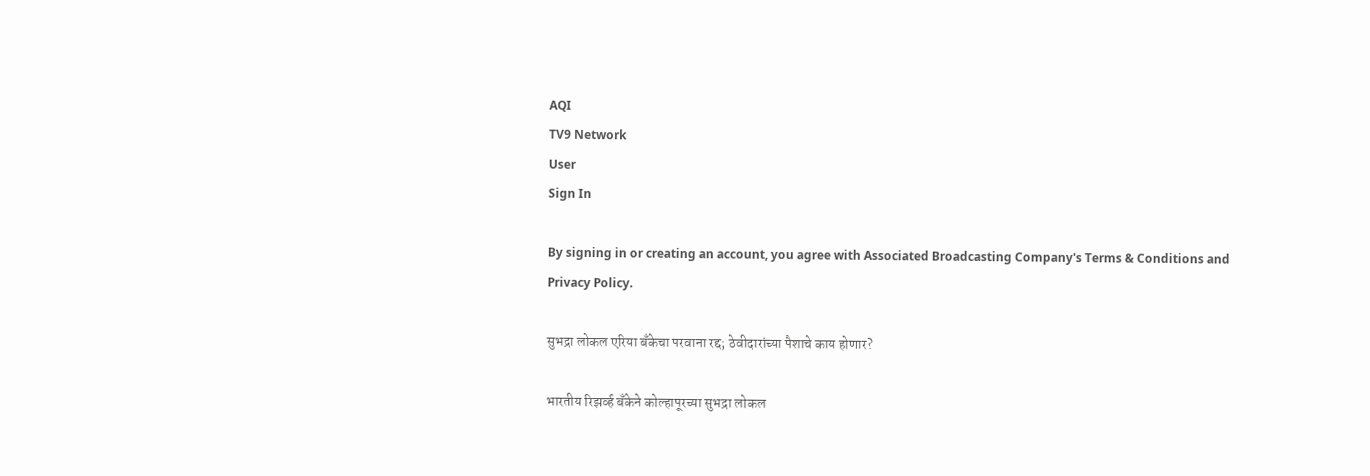AQI
TV9 Network
User
Sign In

By signing in or creating an account, you agree with Associated Broadcasting Company's Terms & Conditions and Privacy Policy.

सुभद्रा लोकल एरिया बँकेचा परवाना रद्द; ठेवीदारांच्या पैशाचे काय होणार?

भारतीय रिझर्व्ह बँकेने कोल्हापूरच्या सुभद्रा लोकल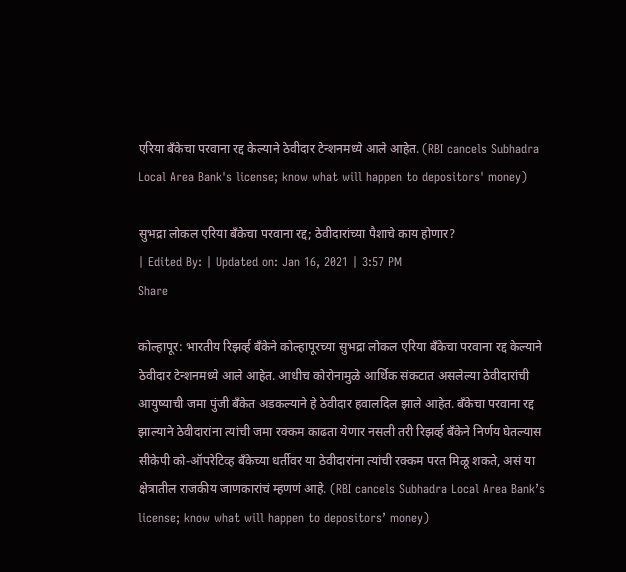एरिया बँकेचा परवाना रद्द केल्याने ठेवीदार टेन्शनमध्ये आले आहेत. (RBI cancels Subhadra Local Area Bank's license; know what will happen to depositors' money)

सुभद्रा लोकल एरिया बँकेचा परवाना रद्द; ठेवीदारांच्या पैशाचे काय होणार?
| Edited By: | Updated on: Jan 16, 2021 | 3:57 PM
Share

कोल्हापूर: भारतीय रिझर्व्ह बँकेने कोल्हापूरच्या सुभद्रा लोकल एरिया बँकेचा परवाना रद्द केल्याने ठेवीदार टेन्शनमध्ये आले आहेत. आधीच कोरोनामुळे आर्थिक संकटात असलेल्या ठेवीदारांची आयुष्याची जमा पुंजी बँकेत अडकल्याने हे ठेवीदार हवालदिल झाले आहेत. बँकेचा परवाना रद्द झाल्याने ठेवीदारांना त्यांची जमा रक्कम काढता येणार नसली तरी रिझर्व्ह बँकेने निर्णय घेतल्यास सीकेपी को-ऑपरेटिव्ह बँकेच्या धर्तीवर या ठेवीदारांना त्यांची रक्कम परत मिळू शकते, असं या क्षेत्रातील राजकीय जाणकारांचं म्हणणं आहे. (RBI cancels Subhadra Local Area Bank’s license; know what will happen to depositors’ money)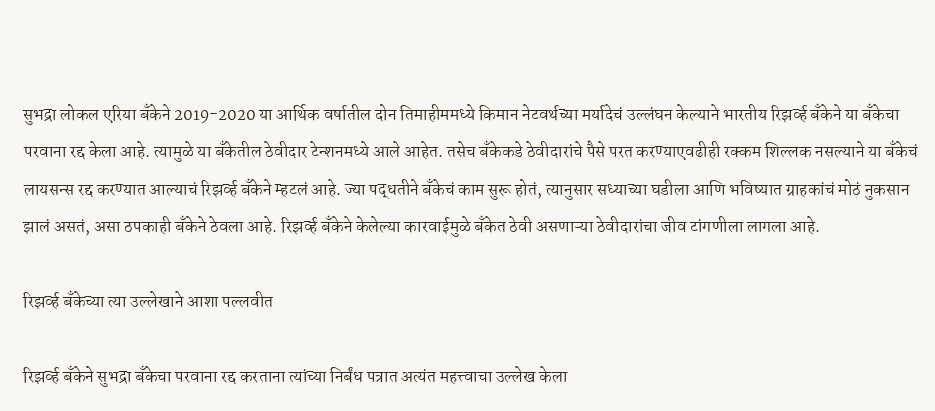सुभद्रा लोकल एरिया बँकेने 2019-2020 या आर्थिक वर्षातील दोन तिमाहीममध्ये किमान नेटवर्थच्या मर्यादेचं उल्लंघन केल्याने भारतीय रिझर्व्ह बँकेने या बँकेचा परवाना रद्द केला आहे. त्यामुळे या बँकेतील ठेवीदार टेन्शनमध्ये आले आहेत. तसेच बँकेकडे ठेवीदारांचे पैसे परत करण्याएवढीही रक्कम शिल्लक नसल्याने या बँकेचं लायसन्स रद्द करण्यात आल्याचं रिझर्व्ह बँकेने म्हटलं आहे. ज्या पद्धतीने बँकेचं काम सुरू होतं, त्यानुसार सध्याच्या घडीला आणि भविष्यात ग्राहकांचं मोठं नुकसान झालं असतं, असा ठपकाही बँकेने ठेवला आहे. रिझर्व्ह बँकेने केलेल्या कारवाईमुळे बँकेत ठेवी असणाऱ्या ठेवीदारांचा जीव टांगणीला लागला आहे.

रिझर्व्ह बँकेच्या त्या उल्लेखाने आशा पल्लवीत

रिझर्व्ह बँकेने सुभद्रा बँकेचा परवाना रद्द करताना त्यांच्या निर्बंध पत्रात अत्यंत महत्त्वाचा उल्लेख केला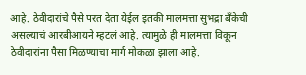आहे. ठेवीदारांचे पैसे परत देता येईल इतकी मालमत्ता सुभद्रा बँकेची असल्याचं आरबीआयने म्हटलं आहे. त्यामुळे ही मालमत्ता विकून ठेवीदारांना पैसा मिळण्याचा मार्ग मोकळा झाला आहे.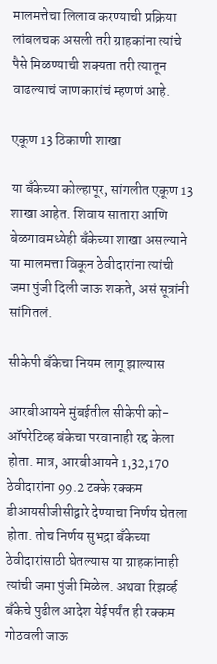मालमत्तेचा लिलाव करण्याची प्रक्रिया लांबलचक असली तरी ग्राहकांना त्यांचे पैसे मिळण्याची शक्यता तरी त्यातून वाढल्याचं जाणकारांचं म्हणणं आहे.

एकूण 13 ठिकाणी शाखा

या बँकेच्या कोल्हापूर, सांगलीत एकूण 13 शाखा आहेत. शिवाय सातारा आणि बेळगावमध्येही बँकेच्या शाखा असल्याने या मालमत्ता विकून ठेवीदारांना त्यांची जमा पुंजी दिली जाऊ शकते, असं सूत्रांनी सांगितलं.

सीकेपी बँकेचा नियम लागू झाल्यास

आरबीआयने मुंबईतील सीकेपी को-ऑपरेटिव्ह बंकेचा परवानाही रद्द केला होता. मात्र, आरबीआयने 1,32,170 ठेवीदारांना 99.2 टक्के रक्कम डीआयसीजीसीद्वारे देण्याचा निर्णय घेतला होता. तोच निर्णय सुभद्रा बँकेच्या ठेवीदारांसाठी घेतल्यास या ग्राहकांनाही त्यांची जमा पुंजी मिळेल. अथवा रिझर्व्ह बँकेचे पुढील आदेश येईपर्यंत ही रक्कम गोठवली जाऊ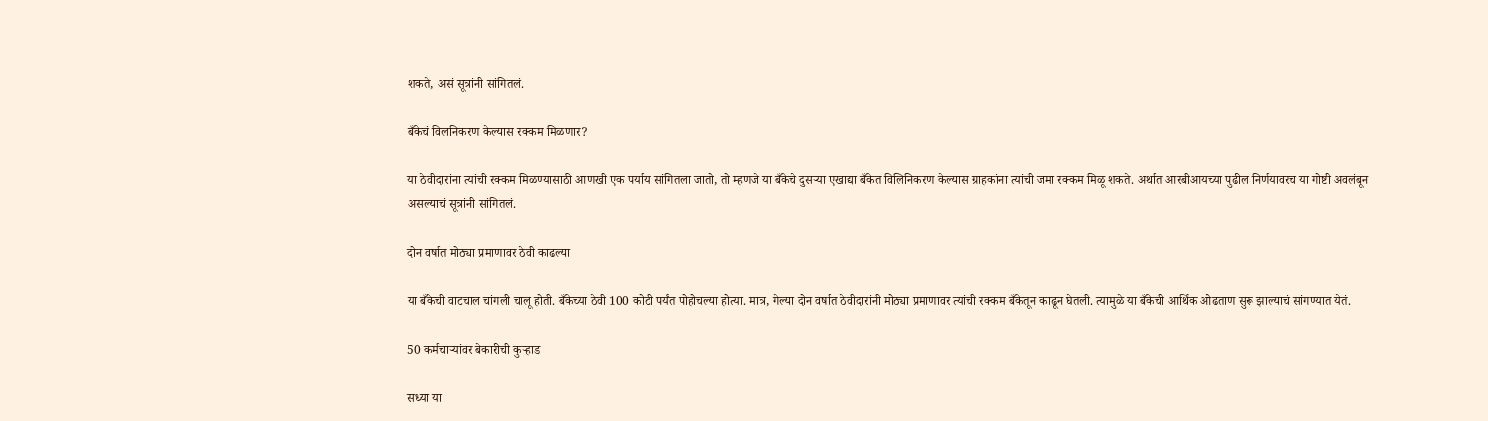शकते, असं सूत्रांनी सांगितलं.

बँकेचं विलनिकरण केल्यास रक्कम मिळणार?

या ठेवीदारांना त्यांची रक्कम मिळण्यासाठी आणखी एक पर्याय सांगितला जातो, तो म्हणजे या बँकेचे दुसऱ्या एखाद्या बँकेत विलिनिकरण केल्यास ग्राहकांना त्यांची जमा रक्कम मिळू शकते. अर्थात आरबीआयच्या पुढील निर्णयावरच या गोष्टी अवलंबून असल्याचं सूत्रांनी सांगितलं.

दोन वर्षात मोठ्या प्रमाणावर ठेवी काढल्या

या बँकेची वाटचाल चांगली चालू होती. बँकेच्या ठेवी 100 कोटी पर्यंत पोहोचल्या होत्या. मात्र, गेल्या दोन वर्षात ठेवीदारांनी मोठ्या प्रमाणावर त्यांची रक्कम बँकेतून काढून घेतली. त्यामुळे या बँकेची आर्थिक ओढताण सुरू झाल्याचं सांगण्यात येतं.

50 कर्मचाऱ्यांवर बेकारीची कुऱ्हाड

सध्या या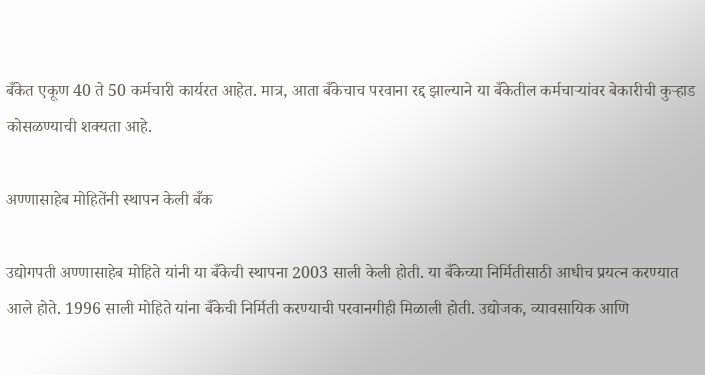बँकेत एकूण 40 ते 50 कर्मचारी कार्यरत आहेत. मात्र, आता बँकेचाच परवाना रद्द झाल्याने या बँकेतील कर्मचाऱ्यांवर बेकारीची कुऱ्हाड कोसळण्याची शक्यता आहे.

अण्णासाहेब मोहितेंनी स्थापन केली बँक

उद्योगपती अण्णासाहेब मोहिते यांनी या बँकेची स्थापना 2003 साली केली होती. या बँकेच्या निर्मितीसाठी आधीच प्रयत्न करण्यात आले होते. 1996 साली मोहिते यांना बँकेची निर्मिती करण्याची परवानगीही मिळाली होती. उद्योजक, व्यावसायिक आणि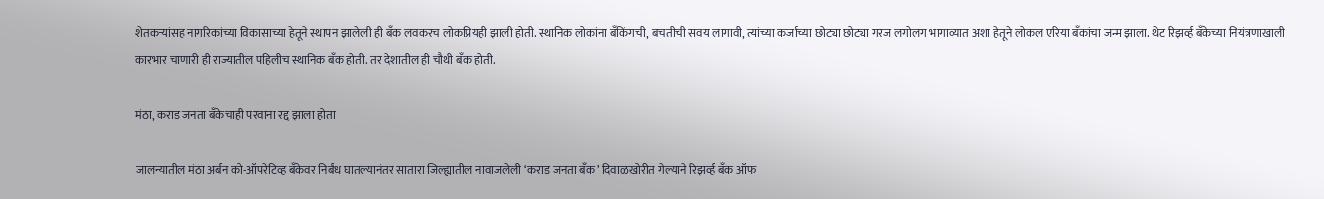शेतकऱ्यांसह नागरिकांच्या विकासाच्या हेतूने स्थापन झालेली ही बँक लवकरच लोकप्रियही झाली होती. स्थानिक लोकांना बँकिंगची, बचतीची सवय लागावी, त्यांच्या कर्जाच्या छोट्या छोट्या गरज लगोलग भागाव्यात अशा हेतूने लोकल एरिया बँकांचा जन्म झाला. थेट रिझर्व्ह बँकेच्या नियंत्रणाखाली कारभार चाणारी ही राज्यातील पहिलीच स्थानिक बँक होती. तर देशातील ही चौथी बँक होती.

मंठा, कराड जनता बँकेचाही परवाना रद्द झाला होता

जालन्यातील मंठा अर्बन को-ऑपरेटिव्ह बँकेवर निर्बंध घातल्यानंतर सातारा जिल्ह्यातील नावाजलेली ‘कराड जनता बँक’ दिवाळखोरीत गेल्याने रिझर्व्ह बँक ऑफ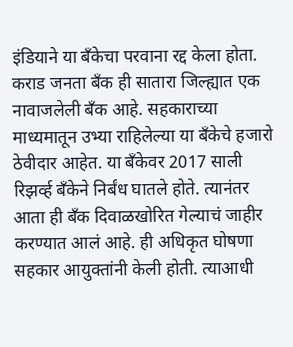इंडियाने या बँकेचा परवाना रद्द केला होता. कराड जनता बँक ही सातारा जिल्ह्यात एक नावाजलेली बँक आहे. सहकाराच्या माध्यमातून उभ्या राहिलेल्या या बँकेचे हजारो ठेवीदार आहेत. या बँकेवर 2017 साली रिझर्व्ह बँकेने निर्बंध घातले होते. त्यानंतर आता ही बँक दिवाळखोरित गेल्याचं जाहीर करण्यात आलं आहे. ही अधिकृत घोषणा सहकार आयुक्तांनी केली होती. त्याआधी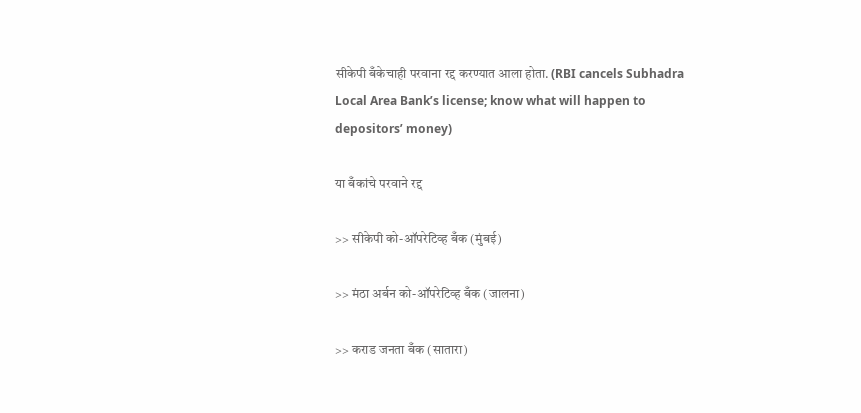सीकेपी बँकेचाही परवाना रद्द करण्यात आला होता. (RBI cancels Subhadra Local Area Bank’s license; know what will happen to depositors’ money)

या बँकांचे परवाने रद्द

>> सीकेपी को-ऑपरेटिव्ह बँक (मुंबई)

>> मंठा अर्बन को-ऑपरेटिव्ह बँक (जालना)

>> कराड जनता बँक (सातारा)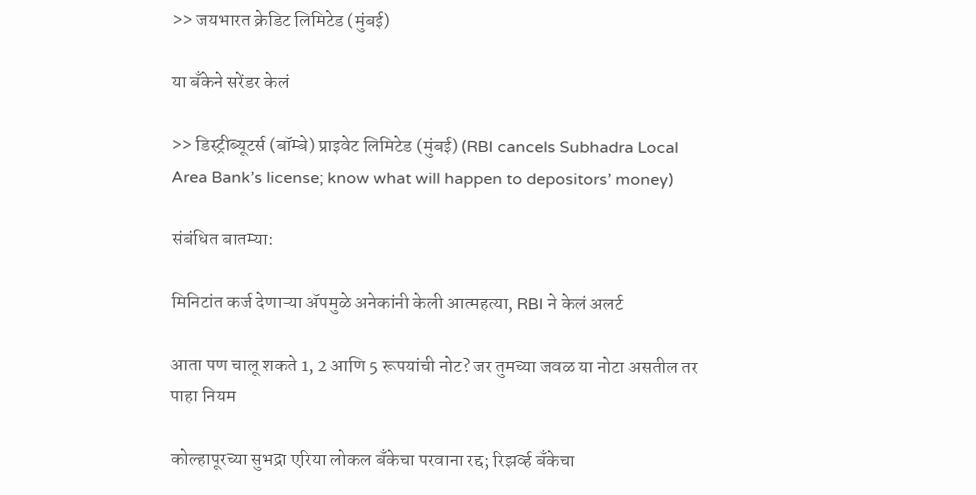>> जयभारत क्रेडिट लिमिटेड (मुंबई)

या बँकेने सरेंडर केलं

>> डिस्ट्रीब्यूटर्स (बॉम्बे) प्राइवेट लिमिटेड (मुंबई) (RBI cancels Subhadra Local Area Bank’s license; know what will happen to depositors’ money)

संबंधित बातम्या:

मिनिटांत कर्ज देणाऱ्या अ‍ॅपमुळे अनेकांनी केली आत्महत्या, RBI ने केलं अलर्ट

आता पण चालू शकते 1, 2 आणि 5 रूपयांची नोट? जर तुमच्या जवळ या नोटा असतील तर पाहा नियम

कोल्हापूरच्या सुभद्रा एरिया लोकल बँकेचा परवाना रद्द; रिझर्व्ह बँकेचा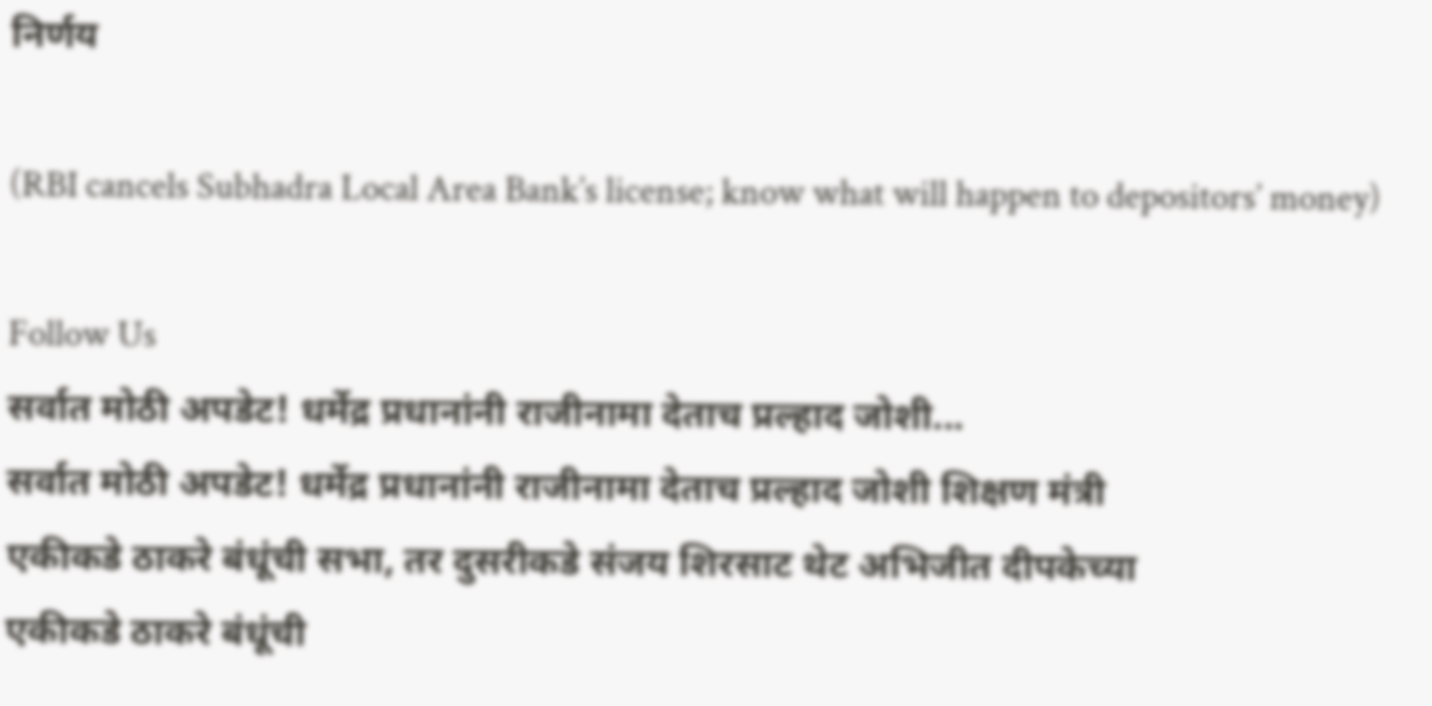निर्णय

(RBI cancels Subhadra Local Area Bank’s license; know what will happen to depositors’ money)

Follow Us
सर्वात मोठी अपडेट! धर्मेद्र प्रधानांनी राजीनामा देताच प्रल्हाद जोशी...
सर्वात मोठी अपडेट! धर्मेद्र प्रधानांनी राजीनामा देताच प्रल्हाद जोशी शिक्षण मंत्री
एकीकडे ठाकरे बंधूंची सभा, तर दुसरीकडे संजय शिरसाट थेट अभिजीत दीपकेच्या
एकीकडे ठाकरे बंधूंची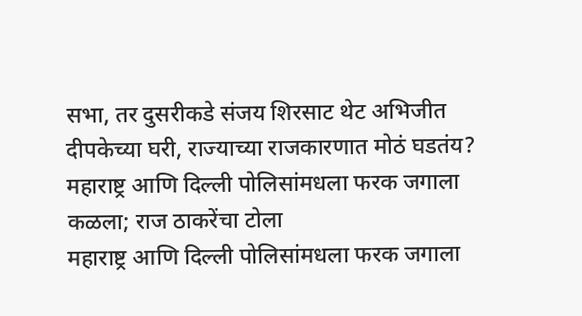सभा, तर दुसरीकडे संजय शिरसाट थेट अभिजीत दीपकेच्या घरी, राज्याच्या राजकारणात मोठं घडतंय?
महाराष्ट्र आणि दिल्ली पोलिसांमधला फरक जगाला कळला; राज ठाकरेंचा टोला
महाराष्ट्र आणि दिल्ली पोलिसांमधला फरक जगाला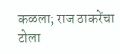कळला; राज ठाकरेंचा टोला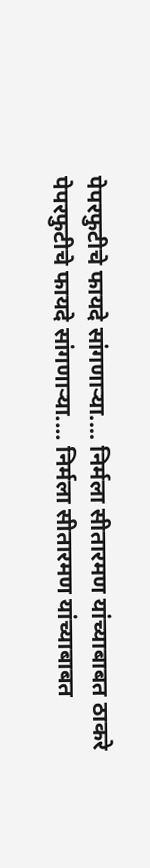पेपरफुटीचे फायदे सांगणाऱ्या.... निर्मला सीतारमण यांच्याबाबत ठाकरे
पेपरफुटीचे फायदे सांगणाऱ्या.... निर्मला सीतारमण यांच्याबाबत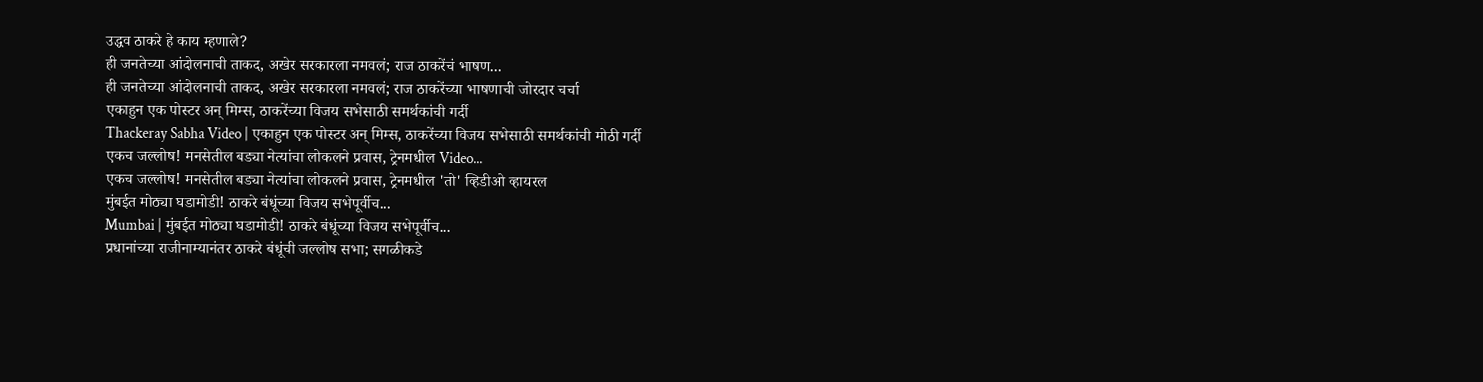उद्धव ठाकरे हे काय म्हणाले?
ही जनतेच्या आंदोलनाची ताकद, अखेर सरकारला नमवलं; राज ठाकरेंचं भाषण...
ही जनतेच्या आंदोलनाची ताकद, अखेर सरकारला नमवलं; राज ठाकरेंच्या भाषणाची जोरदार चर्चा
एकाहुन एक पोस्टर अन् मिम्स, ठाकरेंच्या विजय सभेसाठी समर्थकांची गर्दी
Thackeray Sabha Video | एकाहुन एक पोस्टर अन् मिम्स, ठाकरेंच्या विजय सभेसाठी समर्थकांची मोठी गर्दी
एकच जल्लोष! मनसेतील बड्या नेत्यांचा लोकलने प्रवास, ट्रेनमधील Video...
एकच जल्लोष! मनसेतील बड्या नेत्यांचा लोकलने प्रवास, ट्रेनमधील 'तो' व्हिडीओ व्हायरल
मुंबईत मोठ्या घडामोडी! ठाकरे बंधूंच्या विजय सभेपूर्वीच...
Mumbai | मुंबईत मोठ्या घडामोडी! ठाकरे बंधूंच्या विजय सभेपूर्वीच...
प्रधानांच्या राजीनाम्यानंतर ठाकरे बंधूंची जल्लोष सभा; सगळीकडे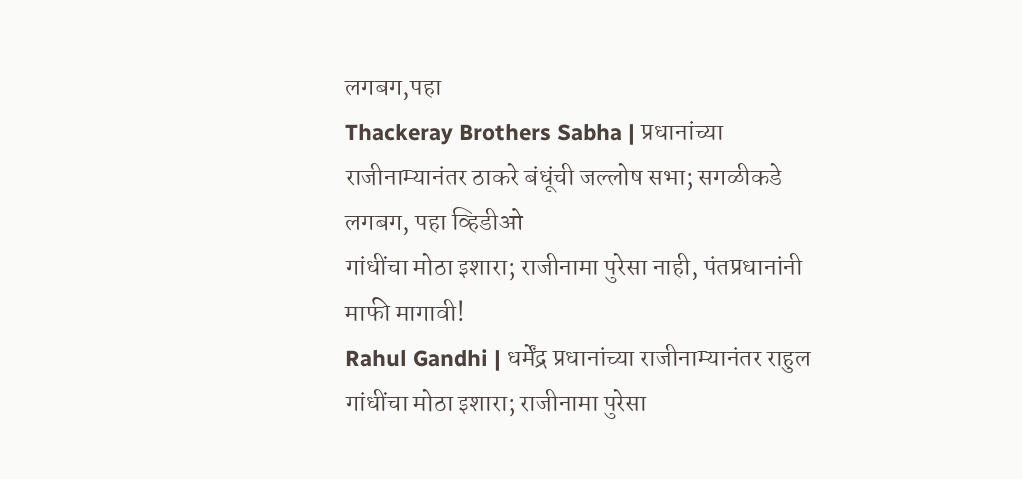लगबग,पहा
Thackeray Brothers Sabha | प्रधानांच्या राजीनाम्यानंतर ठाकरे बंधूंची जल्लोष सभा; सगळीकडे लगबग, पहा व्हिडीओ
गांधींचा मोठा इशारा; राजीनामा पुरेसा नाही, पंतप्रधानांनी माफी मागावी!
Rahul Gandhi | धर्मेंद्र प्रधानांच्या राजीनाम्यानंतर राहुल गांधींचा मोठा इशारा; राजीनामा पुरेसा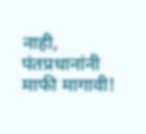नाही, पंतप्रधानांनी माफी मागावी!